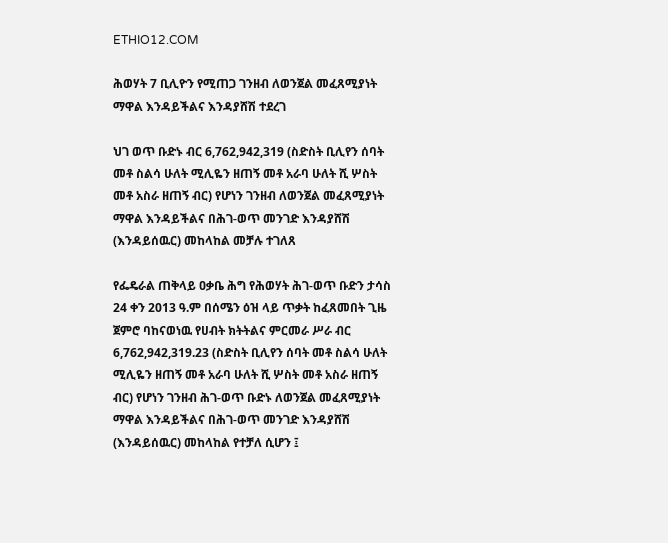ETHIO12.COM

ሕወሃት 7 ቢሊዮን የሚጠጋ ገንዘብ ለወንጀል መፈጸሚያነት ማዋል እንዳይችልና እንዳያሸሽ ተደረገ

ህገ ወጥ ቡድኑ ብር 6,762,942,319 (ስድስት ቢሊየን ሰባት መቶ ስልሳ ሁለት ሚሊዬን ዘጠኝ መቶ አራባ ሁለት ሺ ሦስት መቶ አስራ ዘጠኝ ብር) የሆነን ገንዘብ ለወንጀል መፈጸሚያነት ማዋል እንዳይችልና በሕገ-ወጥ መንገድ እንዳያሸሽ (እንዳይሰዉር) መከላከል መቻሉ ተገለጸ

የፌዴራል ጠቅላይ ዐቃቤ ሕግ የሕወሃት ሕገ-ወጥ ቡድን ታሳስ 24 ቀን 2013 ዓ.ም በሰሜን ዕዝ ላይ ጥቃት ከፈጸመበት ጊዜ ጀምሮ ባከናወነዉ የሀብት ክትትልና ምርመራ ሥራ ብር 6,762,942,319.23 (ስድስት ቢሊየን ሰባት መቶ ስልሳ ሁለት ሚሊዬን ዘጠኝ መቶ አራባ ሁለት ሺ ሦስት መቶ አስራ ዘጠኝ ብር) የሆነን ገንዘብ ሕገ-ወጥ ቡድኑ ለወንጀል መፈጸሚያነት ማዋል እንዳይችልና በሕገ-ወጥ መንገድ እንዳያሸሽ (እንዳይሰዉር) መከላከል የተቻለ ሲሆን ፤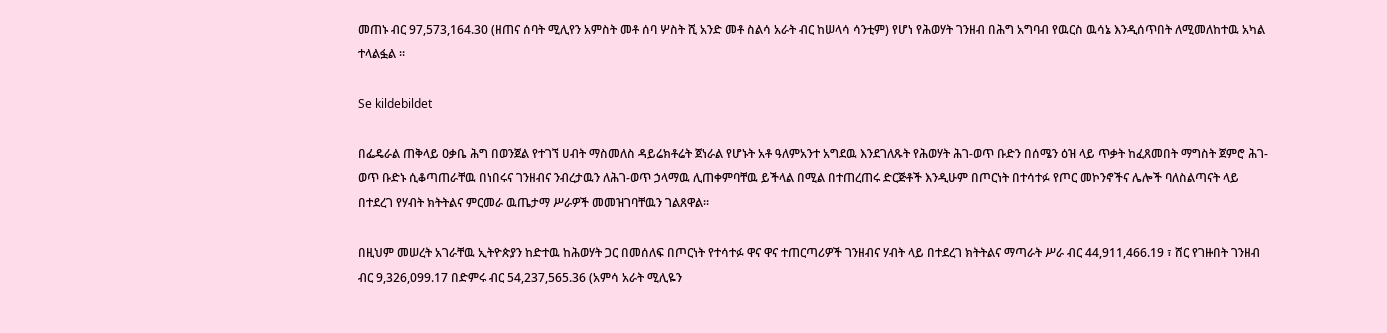መጠኑ ብር 97,573,164.30 (ዘጠና ሰባት ሚሊየን አምስት መቶ ሰባ ሦስት ሺ አንድ መቶ ስልሳ አራት ብር ከሠላሳ ሳንቲም) የሆነ የሕወሃት ገንዘብ በሕግ አግባብ የዉርስ ዉሳኔ እንዲሰጥበት ለሚመለከተዉ አካል ተላልፏል ፡፡

Se kildebildet

በፌዴራል ጠቅላይ ዐቃቤ ሕግ በወንጀል የተገኘ ሀብት ማስመለስ ዳይሬክቶሬት ጀነራል የሆኑት አቶ ዓለምአንተ አግደዉ እንደገለጹት የሕወሃት ሕገ-ወጥ ቡድን በሰሜን ዕዝ ላይ ጥቃት ከፈጸመበት ማግስት ጀምሮ ሕገ-ወጥ ቡድኑ ሲቆጣጠራቸዉ በነበሩና ገንዘብና ንብረታዉን ለሕገ-ወጥ ኃላማዉ ሊጠቀምባቸዉ ይችላል በሚል በተጠረጠሩ ድርጅቶች እንዲሁም በጦርነት በተሳተፉ የጦር መኮንኖችና ሌሎች ባለስልጣናት ላይ በተደረገ የሃብት ክትትልና ምርመራ ዉጤታማ ሥራዎች መመዝገባቸዉን ገልጸዋል፡፡

በዚህም መሠረት አገራቸዉ ኢትዮጵያን ከድተዉ ከሕወሃት ጋር በመሰለፍ በጦርነት የተሳተፉ ዋና ዋና ተጠርጣሪዎች ገንዘብና ሃብት ላይ በተደረገ ክትትልና ማጣራት ሥራ ብር 44,911,466.19 ፣ ሸር የገዙበት ገንዘብ ብር 9,326,099.17 በድምሩ ብር 54,237,565.36 (አምሳ አራት ሚሊዬን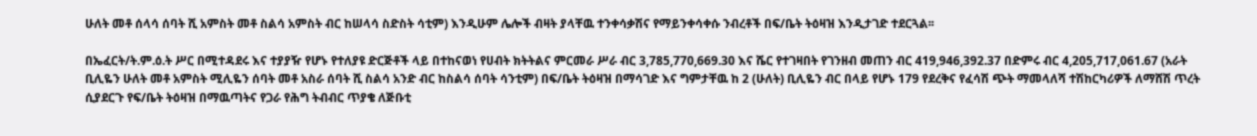ሁለት መቶ ሰላሳ ሰባት ሺ አምስት መቶ ስልሳ አምስት ብር ከሠላሳ ስድስት ሳቲም) እንዲሁም ሌሎች ብዛት ያላቸዉ ተንቀሳቃሽና የማይንቀሳቀሱ ንብረቶች በፍ/ቤት ትዕዛዝ እንዲታገድ ተደርጓል፡፡

በኤፈርት/ት.ም.ዕ.ት ሥር በሚተዳደሩ እና ተያያዥ የሆኑ የተለያዩ ድርጅቶች ላይ በተከናወነ የሀብት ክትትልና ምርመራ ሥራ ብር 3,785,770,669.30 እና ሼር የተገዛበት የገንዘብ መጠን ብር 419,946,392.37 በድምሩ ብር 4,205,717,061.67 (አራት ቢሊዬን ሁለት መቶ አምስት ሚሊዬን ሰባት መቶ አስራ ሰባት ሺ ስልሳ አንድ ብር ከስልሳ ሰባት ሳንቲም) በፍ/ቤት ትዕዛዝ በማሳገድ እና ግምታቸዉ ከ 2 (ሁለት) ቢሊዬን ብር በላይ የሆኑ 179 የደረቅና የፈሳሽ ጭት ማመላለሻ ተሽከርካሪዎች ለማሸሽ ጥረት ሲያደርጉ የፍ/ቤት ትዕዛዝ በማዉጣትና የጋራ የሕግ ትብብር ጥያቄ ለጅቡቲ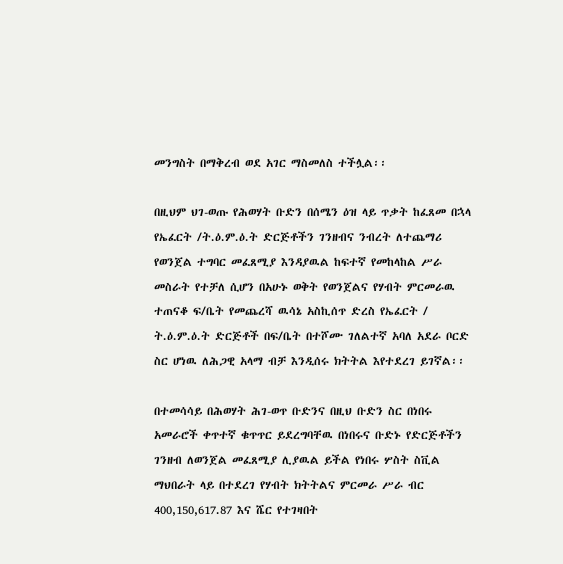መንግስት በማቅረብ ወደ አገር ማስመለስ ተችሏል፡፡

በዚህም ህገ-ወጡ የሕወሃት ቡድን በሰሜን ዕዝ ላይ ጥቃት ከፈጸመ በኋላ የኤፈርት /ት.ዕ.ም.ዕ.ት ድርጅቶችን ገንዘብና ንብረት ለተጨማሪ የወንጀል ተግባር መፈጸሚያ እንዳያዉል ከፍተኛ የመከላከል ሥራ መስራት የተቻለ ሲሆን በአሁኑ ወቅት የወንጀልና የሃብት ምርመራዉ ተጠናቆ ፍ/ቤት የመጨረሻ ዉሳኔ አስኪሰጥ ድረስ የኤፈርት / ት.ዕ.ም.ዕ.ት ድርጅቶች በፍ/ቤት በተሾሙ ገለልተኛ አባለ አደራ ቦርድ ስር ሆነዉ ለሕጋዊ አላማ ብቻ እንዲሰሩ ክትትል እየተደረገ ይገኛል፡፡

በተመሳሳይ በሕወሃት ሕገ-ወጥ ቡድንና በዚህ ቡድን ስር በነበሩ አመራሮች ቀጥተኛ ቁጥጥር ይደረግባቸዉ በነበሩና ቡድኑ የድርጅቶችን ገንዘብ ለወንጀል መፈጸሚያ ሊያዉል ይችል የነበሩ ሦስት ስቪል ማህበራት ላይ በተደረገ የሃብት ክትትልና ምርመራ ሥራ ብር 400,150,617.87 እና ሼር የተገዛበት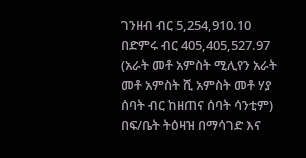ገንዘብ ብር 5,254,910.10 በድምሩ ብር 405,405,527.97 (አራት መቶ አምስት ሚሊየን አራት መቶ አምስት ሺ አምስት መቶ ሃያ ሰባት ብር ከዘጠና ሰባት ሳንቲም) በፍ/ቤት ትዕዛዝ በማሳገድ እና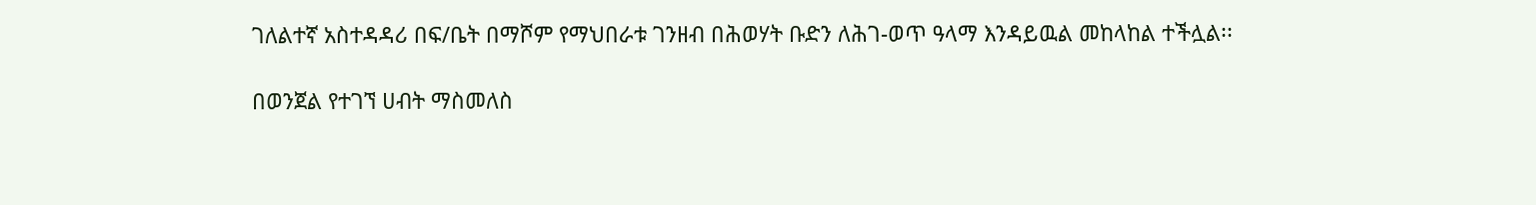ገለልተኛ አስተዳዳሪ በፍ/ቤት በማሾም የማህበራቱ ገንዘብ በሕወሃት ቡድን ለሕገ-ወጥ ዓላማ እንዳይዉል መከላከል ተችሏል፡፡

በወንጀል የተገኘ ሀብት ማስመለስ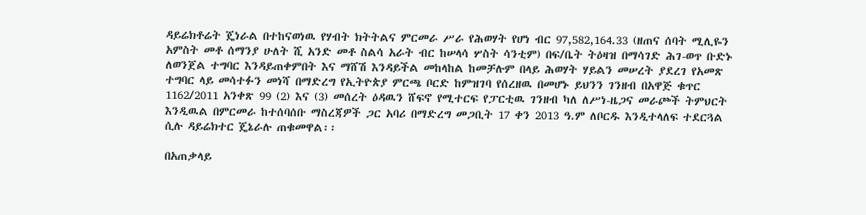ዳይሬክቶሬት ጄነራል በተከናወነዉ የሃብት ክትትልና ምርመራ ሥራ የሕወሃት የሆነ ብር 97,582,164.33 (ዘጠና ሰባት ሚሊዬን አምስት መቶ ሰማንያ ሁለት ሺ አንድ መቶ ስልሳ አራት ብር ከሠላሳ ሦስት ሳንቲም) በፍ/ቤት ትዕዛዝ በማሳገድ ሕገ-ወጥ ቡድኑ ለወንጀል ተግባር እንዳይጠቀምበት እና ማሸሽ እንዳይችል መከላከል ከመቻሉም በላይ ሕወሃት ሃይልን መሠረት ያደረገ የአመጽ ተግባር ላይ መሳተፉን መነሻ በማድረግ የኢትዮጵያ ምርጫ ቦርድ ከምዝገባ የሰረዘዉ በመሆኑ ይህንን ገንዘብ በአዋጅ ቁጥር 1162/2011 አንቀጽ 99 (2) እና (3) መሰረት ዕዳዉን ሸፍኖ የሚተርፍ የፓርቲዉ ገንዘብ ካለ ለሥነ-ዜጋና መራጮች ትምህርት እንዲዉል በምርመራ ከተሰባሰቡ ማስረጃዎች ጋር አባሪ በማድረግ መጋቢት 17 ቀን 2013 ዓ.ም ለቦርዱ እንዲተላለፍ ተደርጓል ሲሉ ዳይሬክተር ጄኔራሉ ጠቁመዋል፡፡

በአጠቃላይ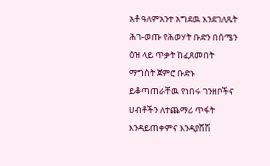አቶ ዓለምአንተ አግደዉ እንደገለጹት ሕገ-ወጡ የሕወሃት ቡድን በሰሜን ዕዝ ላይ ጥቃት ከፈጸመበት ማግስት ጀምሮ ቡድኑ ይቆጣጠራቸዉ የነበሩ ገንዘቦችና ሀብቶችን ለተጨማሪ ጥፋት እንዳይጠቀምና እንዳያሸሽ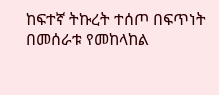ከፍተኛ ትኩረት ተሰጦ በፍጥነት በመሰራቱ የመከላከል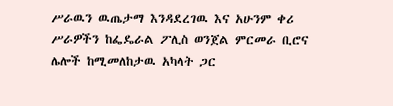ሥራዉን ዉጤታማ እንዳደረገዉ እና አሁንም ቀሪ ሥራዎችን ከፌዴራል ፖሊስ ወንጀል ምርመራ ቢሮና ሌሎች ከሚመለከታዉ አካላት ጋር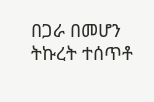በጋራ በመሆን ትኩረት ተሰጥቶ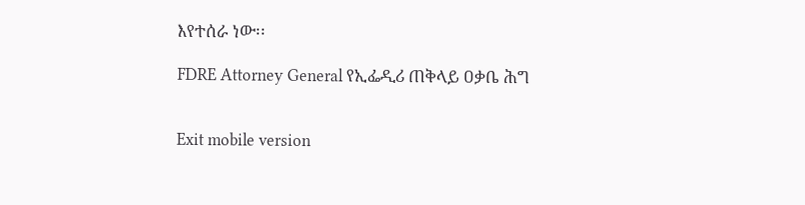እየተሰራ ነው፡፡

FDRE Attorney General የኢፌዲሪ ጠቅላይ ዐቃቤ ሕግ


Exit mobile version